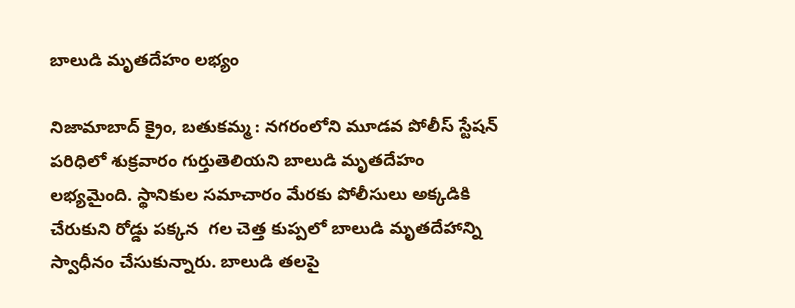బాలుడి మృతదేహం లభ్యం

నిజామాబాద్ క్రైం, బతుకమ్మ : నగరంలోని మూడవ పోలీస్ స్టేషన్ పరిధిలో శుక్రవారం గుర్తుతెలియని బాలుడి మృతదేహం లభ్యమైంది. స్థానికుల సమాచారం మేరకు పోలీసులు అక్కడికి చేరుకుని రోడ్డు పక్కన  గల చెత్త కుప్పలో బాలుడి మృతదేహాన్ని స్వాధీనం చేసుకున్నారు. బాలుడి తలపై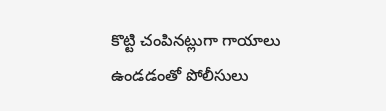కొట్టి చంపినట్లుగా గాయాలు ఉండడంతో పోలీసులు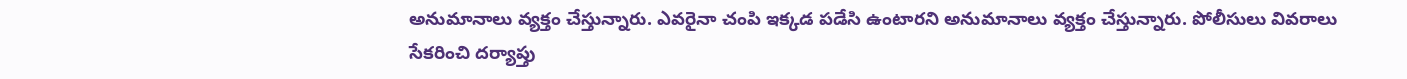అనుమానాలు వ్యక్తం చేస్తున్నారు. ఎవరైనా చంపి ఇక్కడ పడేసి ఉంటారని అనుమానాలు వ్యక్తం చేస్తున్నారు. పోలీసులు వివరాలు సేకరించి దర్యాప్తు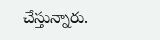చేస్తున్నారు.